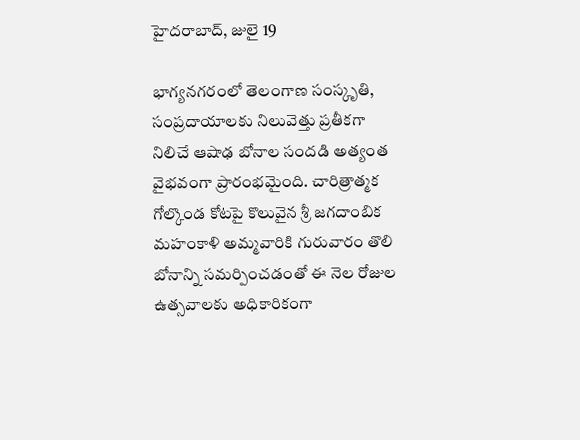హైదరాబాద్, జులై 19

భాగ్యనగరంలో తెలంగాణ సంస్కృతి, సంప్రదాయాలకు నిలువెత్తు ప్రతీకగా నిలిచే ఆషాఢ బోనాల సందడి అత్యంత వైభవంగా ప్రారంభమైంది. చారిత్రాత్మక గోల్కొండ కోటపై కొలువైన శ్రీ జగదాంబిక మహంకాళి అమ్మవారికి గురువారం తొలి బోనాన్ని సమర్పించడంతో ఈ నెల రోజుల ఉత్సవాలకు అధికారికంగా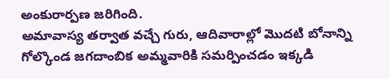అంకురార్పణ జరిగింది.
అమావాస్య తర్వాత వచ్చే గురు, ఆదివారాల్లో మొదటి బోనాన్ని గోల్కొండ జగదాంబిక అమ్మవారికి సమర్పించడం ఇక్కడి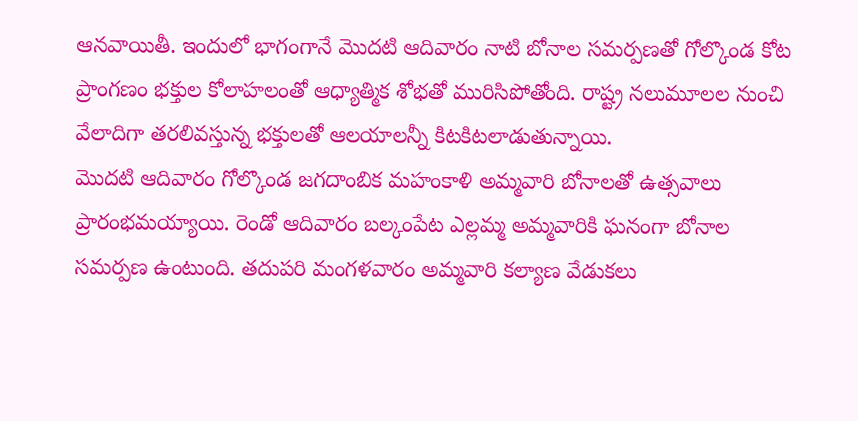ఆనవాయితీ. ఇందులో భాగంగానే మొదటి ఆదివారం నాటి బోనాల సమర్పణతో గోల్కొండ కోట ప్రాంగణం భక్తుల కోలాహలంతో ఆధ్యాత్మిక శోభతో మురిసిపోతోంది. రాష్ట్ర నలుమూలల నుంచి వేలాదిగా తరలివస్తున్న భక్తులతో ఆలయాలన్నీ కిటకిటలాడుతున్నాయి.
మొదటి ఆదివారం గోల్కొండ జగదాంబిక మహంకాళి అమ్మవారి బోనాలతో ఉత్సవాలు ప్రారంభమయ్యాయి. రెండో ఆదివారం బల్కంపేట ఎల్లమ్మ అమ్మవారికి ఘనంగా బోనాల సమర్పణ ఉంటుంది. తదుపరి మంగళవారం అమ్మవారి కల్యాణ వేడుకలు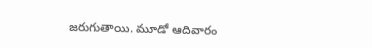జరుగుతాయి. మూడో ఆదివారం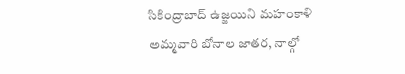సికింద్రాబాద్ ఉజ్జయిని మహంకాళి అమ్మవారి బోనాల జాతర, నాల్గో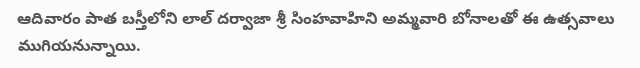ఆదివారం పాత బస్తీలోని లాల్ దర్వాజా శ్రీ సింహవాహిని అమ్మవారి బోనాలతో ఈ ఉత్సవాలు ముగియనున్నాయి.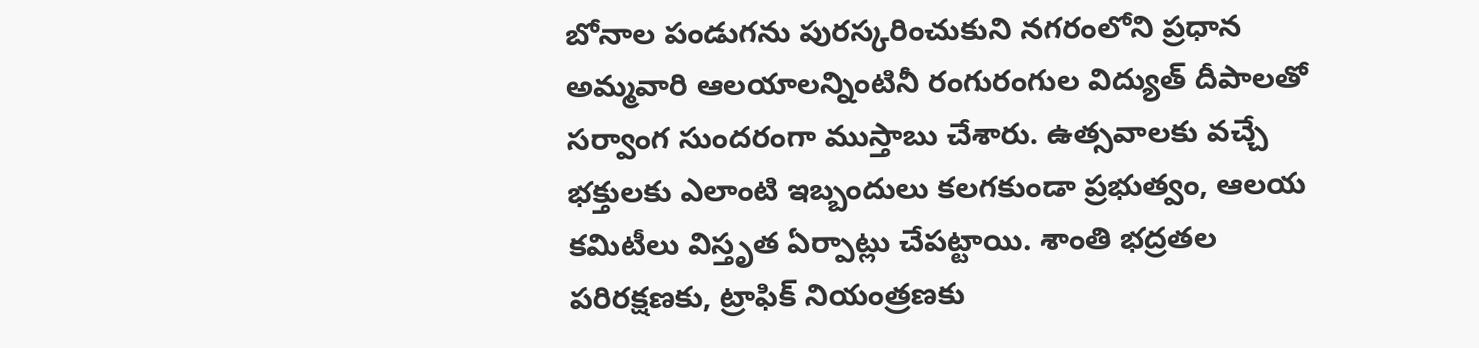బోనాల పండుగను పురస్కరించుకుని నగరంలోని ప్రధాన అమ్మవారి ఆలయాలన్నింటినీ రంగురంగుల విద్యుత్ దీపాలతో సర్వాంగ సుందరంగా ముస్తాబు చేశారు. ఉత్సవాలకు వచ్చే భక్తులకు ఎలాంటి ఇబ్బందులు కలగకుండా ప్రభుత్వం, ఆలయ కమిటీలు విస్తృత ఏర్పాట్లు చేపట్టాయి. శాంతి భద్రతల పరిరక్షణకు, ట్రాఫిక్ నియంత్రణకు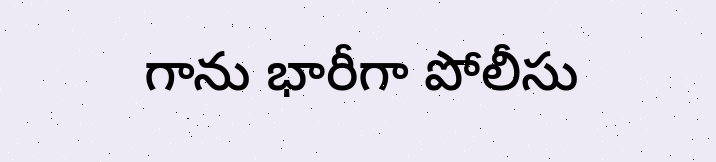గాను భారీగా పోలీసు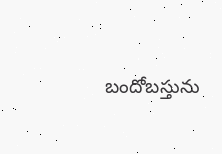బందోబస్తును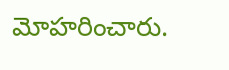మోహరించారు.